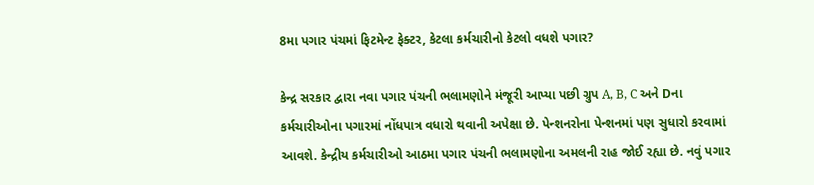8મા પગાર પંચમાં ફિટમેન્ટ ફેક્ટર, કેટલા કર્મચારીનો કેટલો વધશે પગાર?

કેન્દ્ર સરકાર દ્વારા નવા પગાર પંચની ભલામણોને મંજૂરી આપ્યા પછી ગ્રુપ A, B, C અને Dના કર્મચારીઓના પગારમાં નોંધપાત્ર વધારો થવાની અપેક્ષા છે. પેન્શનરોના પેન્શનમાં પણ સુધારો કરવામાં આવશે. કેન્દ્રીય કર્મચારીઓ આઠમા પગાર પંચની ભલામણોના અમલની રાહ જોઈ રહ્યા છે. નવું પગાર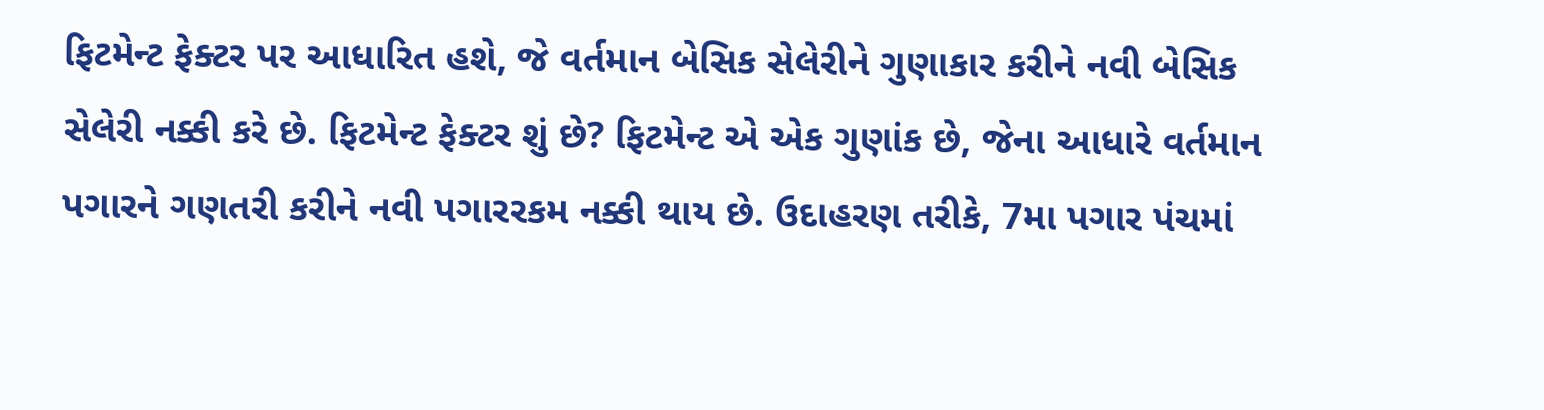ફિટમેન્ટ ફેક્ટર પર આધારિત હશે, જે વર્તમાન બેસિક સેલેરીને ગુણાકાર કરીને નવી બેસિક સેલેરી નક્કી કરે છે. ફિટમેન્ટ ફેક્ટર શું છે? ફિટમેન્ટ એ એક ગુણાંક છે, જેના આધારે વર્તમાન પગારને ગણતરી કરીને નવી પગારરકમ નક્કી થાય છે. ઉદાહરણ તરીકે, 7મા પગાર પંચમાં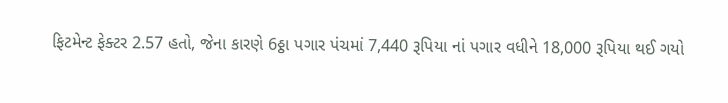ફિટમેન્ટ ફેક્ટર 2.57 હતો, જેના કારણે 6ઠ્ઠા પગાર પંચમાં 7,440 રૂપિયા નાં પગાર વધીને 18,000 રૂપિયા થઈ ગયો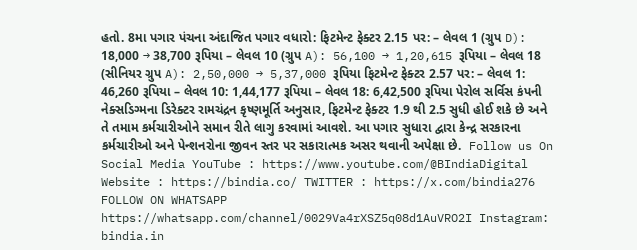હતો. 8મા પગાર પંચના અંદાજિત પગાર વધારો: ફિટમેન્ટ ફેક્ટર 2.15 પર: – લેવલ 1 (ગ્રુપ D): 18,000 → 38,700 રૂપિયા – લેવલ 10 (ગ્રુપ A): 56,100 → 1,20,615 રૂપિયા – લેવલ 18 (સીનિયર ગ્રુપ A): 2,50,000 → 5,37,000 રૂપિયા ફિટમેન્ટ ફેક્ટર 2.57 પર: – લેવલ 1: 46,260 રૂપિયા – લેવલ 10: 1,44,177 રૂપિયા – લેવલ 18: 6,42,500 રૂપિયા પેરોલ સર્વિસ કંપની નેક્સડિગ્મના ડિરેક્ટર રામચંદ્રન કૃષ્ણમૂર્તિ અનુસાર, ફિટમેન્ટ ફેક્ટર 1.9 થી 2.5 સુધી હોઈ શકે છે અને તે તમામ કર્મચારીઓને સમાન રીતે લાગુ કરવામાં આવશે. આ પગાર સુધારા દ્વારા કેન્દ્ર સરકારના કર્મચારીઓ અને પેન્શનરોના જીવન સ્તર પર સકારાત્મક અસર થવાની અપેક્ષા છે.  Follow us On Social Media YouTube : https://www.youtube.com/@BIndiaDigital Website : https://bindia.co/ TWITTER : https://x.com/bindia276 FOLLOW ON WHATSAPP  https://whatsapp.com/channel/0029Va4rXSZ5q08d1AuVRO2I Instagram:  bindia.in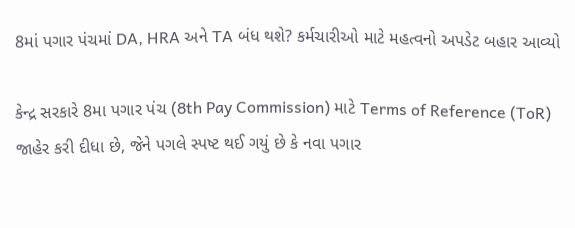8માં પગાર પંચમાં DA, HRA અને TA બંધ થશે? કર્મચારીઓ માટે મહત્વનો અપડેટ બહાર આવ્યો

કેન્દ્ર સરકારે 8મા પગાર પંચ (8th Pay Commission) માટે Terms of Reference (ToR) જાહેર કરી દીધા છે, જેને પગલે સ્પષ્ટ થઈ ગયું છે કે નવા પગાર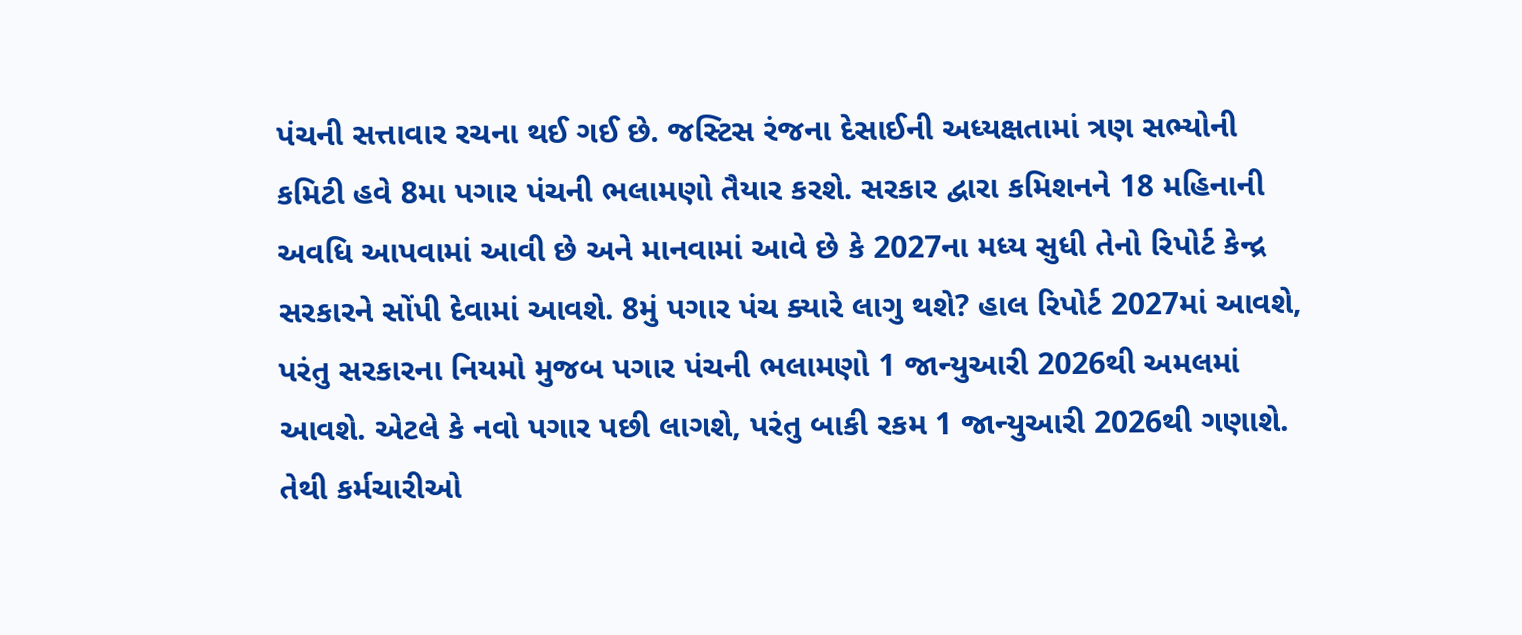પંચની સત્તાવાર રચના થઈ ગઈ છે. જસ્ટિસ રંજના દેસાઈની અધ્યક્ષતામાં ત્રણ સભ્યોની કમિટી હવે 8મા પગાર પંચની ભલામણો તૈયાર કરશે. સરકાર દ્વારા કમિશનને 18 મહિનાની અવધિ આપવામાં આવી છે અને માનવામાં આવે છે કે 2027ના મધ્ય સુધી તેનો રિપોર્ટ કેન્દ્ર સરકારને સોંપી દેવામાં આવશે. 8મું પગાર પંચ ક્યારે લાગુ થશે? હાલ રિપોર્ટ 2027માં આવશે, પરંતુ સરકારના નિયમો મુજબ પગાર પંચની ભલામણો 1 જાન્યુઆરી 2026થી અમલમાં આવશે. એટલે કે નવો પગાર પછી લાગશે, પરંતુ બાકી રકમ 1 જાન્યુઆરી 2026થી ગણાશે. તેથી કર્મચારીઓ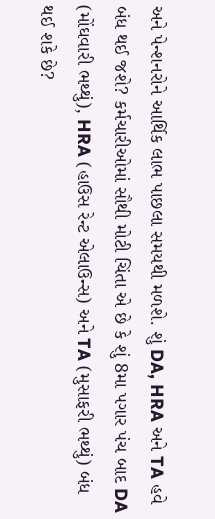અને પેન્શનરોને આર્થિક લાભ પાછલા સમયથી મળશે. શું DA, HRA અને TA હવે બંધ થઈ જશે? કર્મચારીઓમાં સૌથી મોટી ચિંતા એ છે કે શું 8મા પગાર પંચ બાદ DA (મોંઘવારી ભથ્થું), HRA (હાઉસ રેન્ટ એલાઉન્સ) અને TA (મુસાફરી ભથ્થું) બંધ થઈ શકે છે?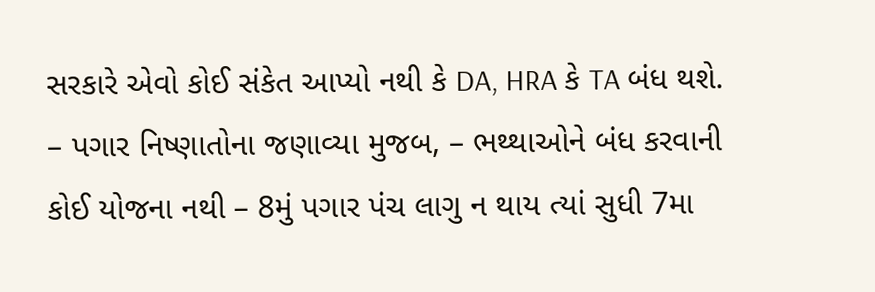સરકારે એવો કોઈ સંકેત આપ્યો નથી કે DA, HRA કે TA બંધ થશે. – પગાર નિષ્ણાતોના જણાવ્યા મુજબ, – ભથ્થાઓને બંધ કરવાની કોઈ યોજના નથી – 8મું પગાર પંચ લાગુ ન થાય ત્યાં સુધી 7મા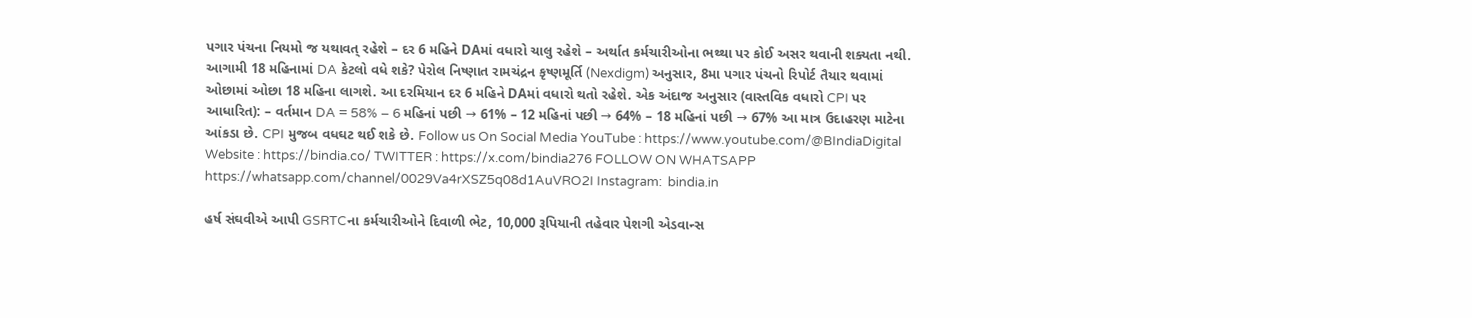પગાર પંચના નિયમો જ યથાવત્ રહેશે – દર 6 મહિને DAમાં વધારો ચાલુ રહેશે – અર્થાત કર્મચારીઓના ભથ્થા પર કોઈ અસર થવાની શક્યતા નથી. આગામી 18 મહિનામાં DA કેટલો વધે શકે? પેરોલ નિષ્ણાત રામચંદ્રન કૃષ્ણમૂર્તિ (Nexdigm) અનુસાર, 8મા પગાર પંચનો રિપોર્ટ તૈયાર થવામાં ઓછામાં ઓછા 18 મહિના લાગશે. આ દરમિયાન દર 6 મહિને DAમાં વધારો થતો રહેશે. એક અંદાજ અનુસાર (વાસ્તવિક વધારો CPI પર આધારિત): – વર્તમાન DA = 58% – 6 મહિનાં પછી → 61% – 12 મહિનાં પછી → 64% – 18 મહિનાં પછી → 67% આ માત્ર ઉદાહરણ માટેના આંકડા છે. CPI મુજબ વધઘટ થઈ શકે છે. Follow us On Social Media YouTube : https://www.youtube.com/@BIndiaDigital Website : https://bindia.co/ TWITTER : https://x.com/bindia276 FOLLOW ON WHATSAPP  https://whatsapp.com/channel/0029Va4rXSZ5q08d1AuVRO2I Instagram:  bindia.in

હર્ષ સંઘવીએ આપી GSRTCના કર્મચારીઓને દિવાળી ભેટ, 10,000 રૂપિયાની તહેવાર પેશગી એડવાન્સ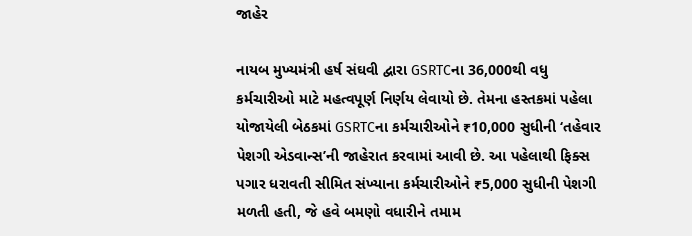જાહેર

નાયબ મુખ્યમંત્રી હર્ષ સંઘવી દ્વારા GSRTCના 36,000થી વધુ કર્મચારીઓ માટે મહત્વપૂર્ણ નિર્ણય લેવાયો છે. તેમના હસ્તકમાં પહેલા યોજાયેલી બેઠકમાં GSRTCના કર્મચારીઓને ₹10,000 સુધીની ‘તહેવાર પેશગી એડવાન્સ’ની જાહેરાત કરવામાં આવી છે. આ પહેલાથી ફિક્સ પગાર ધરાવતી સીમિત સંખ્યાના કર્મચારીઓને ₹5,000 સુધીની પેશગી મળતી હતી, જે હવે બમણો વધારીને તમામ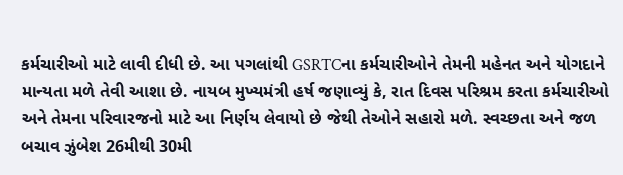કર્મચારીઓ માટે લાવી દીધી છે. આ પગલાંથી GSRTCના કર્મચારીઓને તેમની મહેનત અને યોગદાને માન્યતા મળે તેવી આશા છે. નાયબ મુખ્યમંત્રી હર્ષ જણાવ્યું કે, રાત દિવસ પરિશ્રમ કરતા કર્મચારીઓ અને તેમના પરિવારજનો માટે આ નિર્ણય લેવાયો છે જેથી તેઓને સહારો મળે. સ્વચ્છતા અને જળ બચાવ ઝુંબેશ 26મીથી 30મી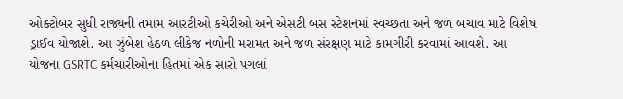ઓક્ટોબર સુધી રાજ્યની તમામ આરટીઓ કચેરીઓ અને એસટી બસ સ્ટેશનમાં સ્વચ્છતા અને જળ બચાવ માટે વિશેષ ડ્રાઈવ યોજાશે. આ ઝુંબેશ હેઠળ લીકેજ નળોની મરામત અને જળ સંરક્ષણ માટે કામગીરી કરવામાં આવશે. આ યોજના GSRTC કર્મચારીઓના હિતમાં એક સારો પગલાં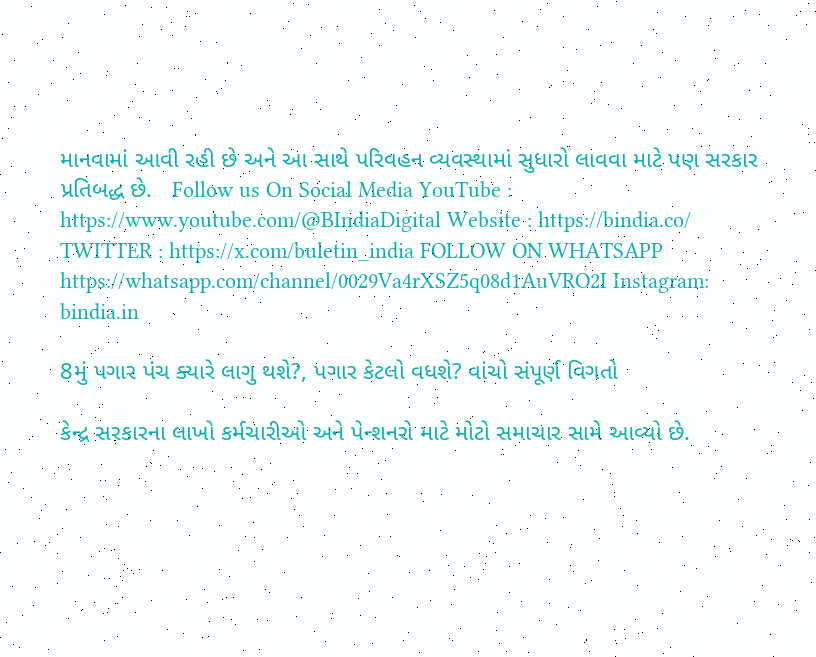માનવામાં આવી રહી છે અને આ સાથે પરિવહન વ્યવસ્થામાં સુધારો લાવવા માટે પણ સરકાર પ્રતિબદ્ધ છે.   Follow us On Social Media YouTube : https://www.youtube.com/@BIndiaDigital Website : https://bindia.co/ TWITTER : https://x.com/buletin_india FOLLOW ON WHATSAPP  https://whatsapp.com/channel/0029Va4rXSZ5q08d1AuVRO2I Instagram:  bindia.in

8મું પગાર પંચ ક્યારે લાગુ થશે?, પગાર કેટલો વધશે? વાંચો સંપૂર્ણ વિગતો

કેન્દ્ર સરકારના લાખો કર્મચારીઓ અને પેન્શનરો માટે મોટો સમાચાર સામે આવ્યો છે.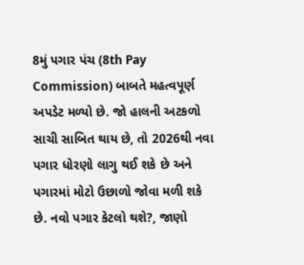8મું પગાર પંચ (8th Pay Commission) બાબતે મહત્વપૂર્ણ અપડેટ મળ્યો છે. જો હાલની અટકળો સાચી સાબિત થાય છે, તો 2026થી નવા પગાર ધોરણો લાગુ થઈ શકે છે અને પગારમાં મોટો ઉછાળો જોવા મળી શકે છે. નવો પગાર કેટલો થશે?, જાણો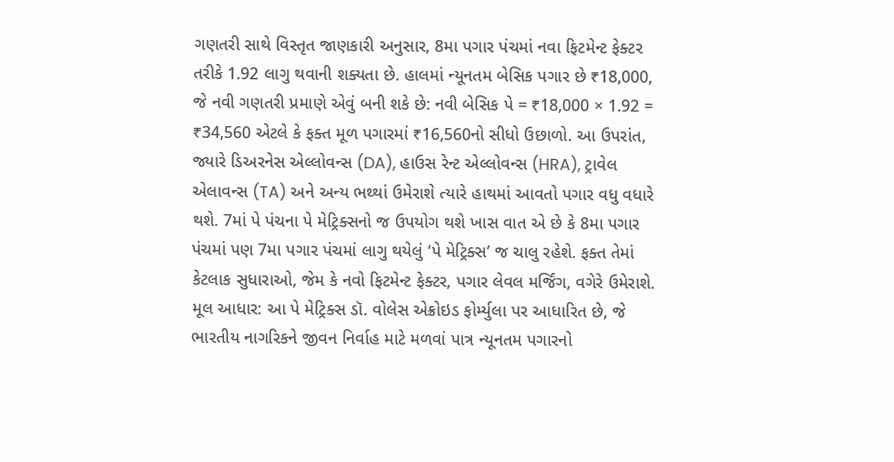ગણતરી સાથે વિસ્તૃત જાણકારી અનુસાર, 8મા પગાર પંચમાં નવા ફિટમેન્ટ ફેક્ટર તરીકે 1.92 લાગુ થવાની શક્યતા છે. હાલમાં ન્યૂનતમ બેસિક પગાર છે ₹18,000, જે નવી ગણતરી પ્રમાણે એવું બની શકે છે: નવી બેસિક પે = ₹18,000 × 1.92 = ₹34,560 એટલે કે ફક્ત મૂળ પગારમાં ₹16,560નો સીધો ઉછાળો. આ ઉપરાંત, જ્યારે ડિઅરનેસ એલ્લોવન્સ (DA), હાઉસ રેન્ટ એલ્લોવન્સ (HRA), ટ્રાવેલ એલાવન્સ (TA) અને અન્ય ભથ્થાં ઉમેરાશે ત્યારે હાથમાં આવતો પગાર વધુ વધારે થશે. 7માં પે પંચના પે મેટ્રિક્સનો જ ઉપયોગ થશે ખાસ વાત એ છે કે 8મા પગાર પંચમાં પણ 7મા પગાર પંચમાં લાગુ થયેલું ‘પે મેટ્રિક્સ’ જ ચાલુ રહેશે. ફક્ત તેમાં કેટલાક સુધારાઓ, જેમ કે નવો ફિટમેન્ટ ફેક્ટર, પગાર લેવલ મર્જિંગ, વગેરે ઉમેરાશે. મૂલ આધાર: આ પે મેટ્રિક્સ ડૉ. વોલેસ એક્રોઇડ ફોર્મ્યુલા પર આધારિત છે, જે ભારતીય નાગરિકને જીવન નિર્વાહ માટે મળવાં પાત્ર ન્યૂનતમ પગારનો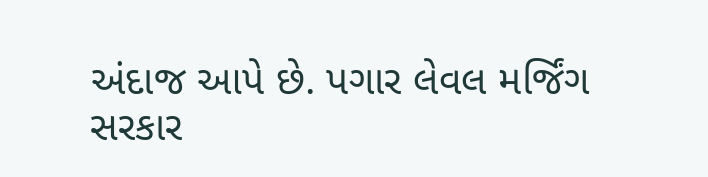અંદાજ આપે છે. પગાર લેવલ મર્જિંગ સરકાર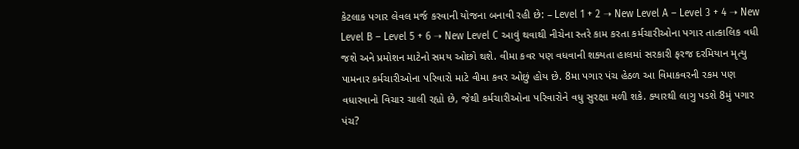કેટલાક પગાર લેવલ મર્જ કરવાની યોજના બનાવી રહી છે: – Level 1 + 2 ➝ New Level A – Level 3 + 4 ➝ New Level B – Level 5 + 6 ➝ New Level C આવું થવાથી નીચેના સ્તરે કામ કરતા કર્મચારીઓના પગાર તાત્કાલિક વધી જશે અને પ્રમોશન માટેનો સમય ઓછો થશે. વીમા કવર પણ વધવાની શક્યતા હાલમાં સરકારી ફરજ દરમિયાન મૃત્યુ પામનાર કર્મચારીઓના પરિવારો માટે વીમા કવર ઓછું હોય છે. 8મા પગાર પંચ હેઠળ આ વિમાકવરની રકમ પણ વધારવાનો વિચાર ચાલી રહ્યો છે, જેથી કર્મચારીઓના પરિવારોને વધુ સુરક્ષા મળી શકે. ક્યારથી લાગુ પડશે 8મું પગાર પંચ?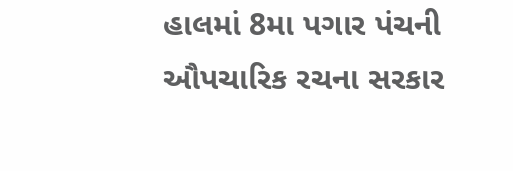હાલમાં 8મા પગાર પંચની ઔપચારિક રચના સરકાર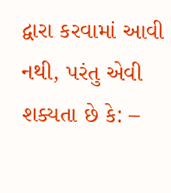દ્વારા કરવામાં આવી નથી, પરંતુ એવી શક્યતા છે કે: –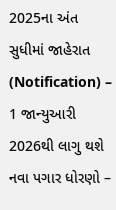2025ના અંત સુધીમાં જાહેરાત (Notification) – 1 જાન્યુઆરી 2026થી લાગુ થશે નવા પગાર ધોરણો –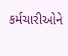કર્મચારીઓને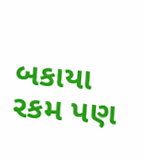બકાયા રકમ પણ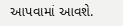આપવામાં આવશે.